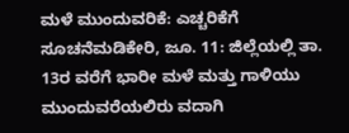ಮಳೆ ಮುಂದುವರಿಕೆ: ಎಚ್ಚರಿಕೆಗೆ ಸೂಚನೆಮಡಿಕೇರಿ, ಜೂ. 11: ಜಿಲ್ಲೆಯಲ್ಲಿ ತಾ. 13ರ ವರೆಗೆ ಭಾರೀ ಮಳೆ ಮತ್ತು ಗಾಳಿಯು ಮುಂದುವರೆಯಲಿರು ವದಾಗಿ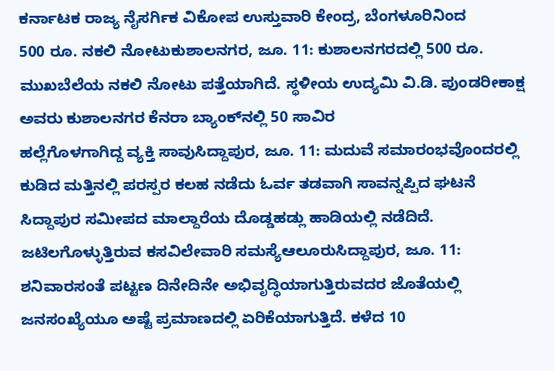ಕರ್ನಾಟಕ ರಾಜ್ಯ ನೈಸರ್ಗಿಕ ವಿಕೋಪ ಉಸ್ತುವಾರಿ ಕೇಂದ್ರ, ಬೆಂಗಳೂರಿನಿಂದ
500 ರೂ. ನಕಲಿ ನೋಟುಕುಶಾಲನಗರ, ಜೂ. 11: ಕುಶಾಲನಗರದಲ್ಲಿ 500 ರೂ. ಮುಖಬೆಲೆಯ ನಕಲಿ ನೋಟು ಪತ್ತೆಯಾಗಿದೆ. ಸ್ಥಳೀಯ ಉದ್ಯಮಿ ವಿ.ಡಿ. ಪುಂಡರೀಕಾಕ್ಷ ಅವರು ಕುಶಾಲನಗರ ಕೆನರಾ ಬ್ಯಾಂಕ್‍ನಲ್ಲಿ 50 ಸಾವಿರ
ಹಲ್ಲೆಗೊಳಗಾಗಿದ್ದ ವ್ಯಕ್ತಿ ಸಾವುಸಿದ್ದಾಪುರ, ಜೂ. 11: ಮದುವೆ ಸಮಾರಂಭವೊಂದರಲ್ಲಿ ಕುಡಿದ ಮತ್ತಿನಲ್ಲಿ ಪರಸ್ಪರ ಕಲಹ ನಡೆದು ಓರ್ವ ತಡವಾಗಿ ಸಾವನ್ನಪ್ಪಿದ ಘಟನೆ ಸಿದ್ದಾಪುರ ಸಮೀಪದ ಮಾಲ್ದಾರೆಯ ದೊಡ್ಡಹಡ್ಲು ಹಾಡಿಯಲ್ಲಿ ನಡೆದಿದೆ.
ಜಟಿಲಗೊಳ್ಳುತ್ತಿರುವ ಕಸವಿಲೇವಾರಿ ಸಮಸ್ಯೆಆಲೂರುಸಿದ್ದಾಪುರ, ಜೂ. 11: ಶನಿವಾರಸಂತೆ ಪಟ್ಟಣ ದಿನೇದಿನೇ ಅಭಿವೃದ್ಧಿಯಾಗುತ್ತಿರುವದರ ಜೊತೆಯಲ್ಲಿ ಜನಸಂಖ್ಯೆಯೂ ಅಷ್ಟೆ ಪ್ರಮಾಣದಲ್ಲಿ ಏರಿಕೆಯಾಗುತ್ತಿದೆ. ಕಳೆದ 10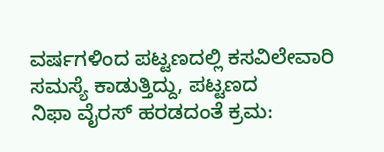ವರ್ಷಗಳಿಂದ ಪಟ್ಟಣದಲ್ಲಿ ಕಸವಿಲೇವಾರಿ ಸಮಸ್ಯೆ ಕಾಡುತ್ತಿದ್ದು, ಪಟ್ಟಣದ
ನಿಫಾ ವೈರಸ್ ಹರಡದಂತೆ ಕ್ರಮ: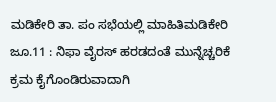ಮಡಿಕೇರಿ ತಾ. ಪಂ ಸಭೆಯಲ್ಲಿ ಮಾಹಿತಿಮಡಿಕೇರಿ ಜೂ.11 : ನಿಫಾ ವೈರಸ್ ಹರಡದಂತೆ ಮುನ್ನೆಚ್ಚರಿಕೆ ಕ್ರಮ ಕೈಗೊಂಡಿರುವಾದಾಗಿ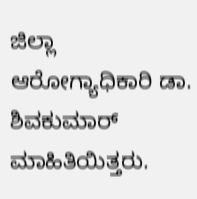ಜಿಲ್ಲಾ ಆರೋಗ್ಯಾಧಿಕಾರಿ ಡಾ. ಶಿವಕುಮಾರ್ ಮಾಹಿತಿಯಿತ್ತರು.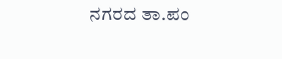ನಗರದ ತಾ.ಪಂ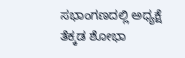ಸಭಾಂಗಣದಲ್ಲಿ ಅಧ್ಯಕ್ಷೆ ತೆಕ್ಕಡ ಶೋಭಾ